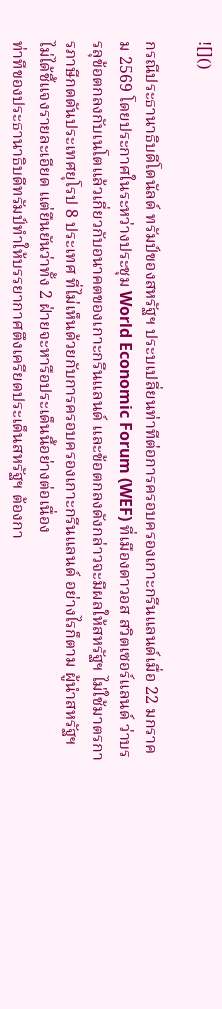![]()

กรณีประธานาธิบดีโดนัลด์ ทรัมป์ของสหรัฐฯ ประบเปลี่ยนท่าทีต่อการครอบครองเกาะกรีนแลนด์เมื่อ 22 มกราคม 2569 โดยประกาศในระหว่างประชุม World Economic Forum (WEF) ที่เมืองดาวอส สวิตเซอร์แลนด์ ว่าบรรลุข้อตกลงกับเนโตแล้วเกี่ยวกับอนาคตของเกาะกรีนแลนด์ และข้อตกลงดังกล่าวจะมีผลให้สหรัฐฯ ไม่ใช้มาตรการภาษีกดดันประเทศยุโรป 8 ประเทศ ที่ไม่เห็นด้วยกับการครอบครองเกาะกรีนแลนด์ อย่างไรก็ตาม ผู้นำสหรัฐฯ ไม่ได้ชี้แจงรายละเอียด แต่ยืนยันว่าทั้ง 2 ฝ่ายจะหารือประเด็นนี้อย่างต่อเนื่อง
ท่าทีของประธานาธิบดีทรัมป์ทำให้บรรยากาศตึงเครียดประเด็นสหรัฐฯ ต้องกา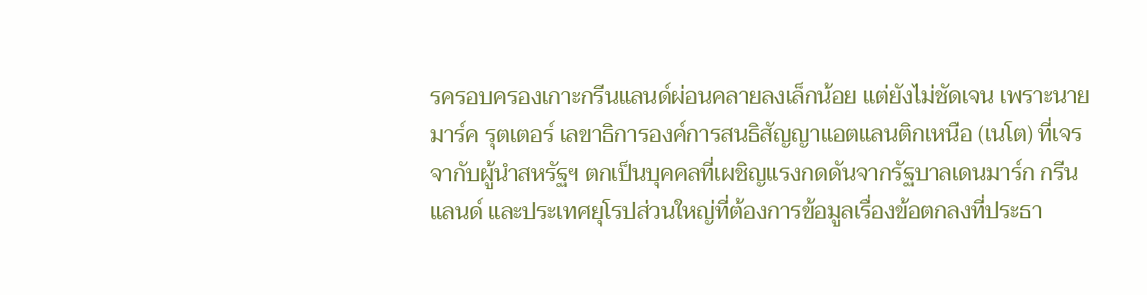รครอบครองเกาะกรีนแลนด์ผ่อนคลายลงเล็กน้อย แต่ยังไม่ชัดเจน เพราะนายมาร์ค รุตเตอร์ เลขาธิการองค์การสนธิสัญญาแอตแลนติกเหนือ (เนโต) ที่เจรจากับผู้นำสหรัฐฯ ตกเป็นบุคคลที่เผชิญแรงกดดันจากรัฐบาลเดนมาร์ก กรีนแลนด์ และประเทศยุโรปส่วนใหญ่ที่ต้องการข้อมูลเรื่องข้อตกลงที่ประธา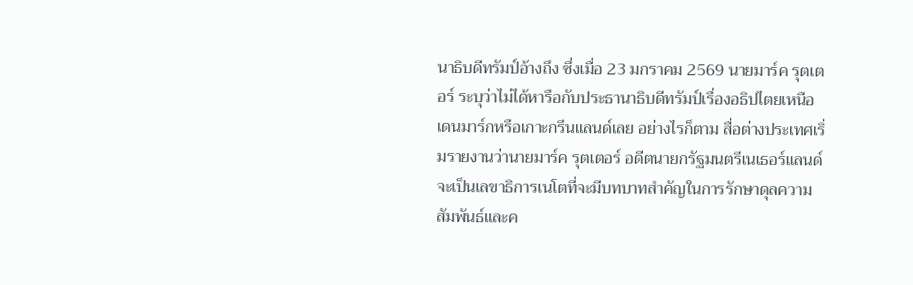นาธิบดีทรัมป์อ้างถึง ซึ่งเมื่อ 23 มกราคม 2569 นายมาร์ค รุตเตอร์ ระบุว่าไม่ได้หารือกับประธานาธิบดีทรัมป์เรื่องอธิปไตยเหนือเดนมาร์กหรือเกาะกรีนแลนด์เลย อย่างไรก็ตาม สื่อต่างประเทศเริ่มรายงานว่านายมาร์ค รุตเตอร์ อดีตนายกรัฐมนตรีเนเธอร์แลนด์ จะเป็นเลขาธิการเนโตที่จะมีบทบาทสำคัญในการรักษาดุลความสัมพันธ์และค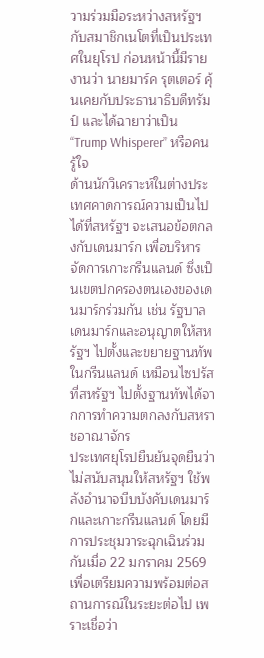วามร่วมมือระหว่างสหรัฐฯ กับสมาชิกเนโตที่เป็นประเทศในยุโรป ก่อนหน้านี้มีรายงานว่า นายมาร์ค รุตเตอร์ คุ้นเคยกับประธานาธิบดีทรัมป์ และได้ฉายาว่าเป็น “Trump Whisperer” หรือคนรู้ใจ
ด้านนักวิเคราะห์ในต่างประเทศคาดการณ์ความเป็นไปได้ที่สหรัฐฯ จะเสนอข้อตกลงกับเดนมาร์ก เพื่อบริหารจัดการเกาะกรีนแลนด์ ซึ่งเป็นเขตปกครองตนเองของเดนมาร์กร่วมกัน เช่น รัฐบาลเดนมาร์กและอนุญาตให้สหรัฐฯ ไปตั้งและขยายฐานทัพในกรีนแลนด์ เหมือนไซปรัส ที่สหรัฐฯ ไปตั้งฐานทัพได้จากการทำความตกลงกับสหราชอาณาจักร
ประเทศยุโรปยืนยันจุดยืนว่าไม่สนับสนุนให้สหรัฐฯ ใช้พลังอำนาจบีบบังคับเดนมาร์กและเกาะกรีนแลนด์ โดยมีการประชุมวาระฉุกเฉินร่วมกันเมื่อ 22 มกราคม 2569 เพื่อเตรียมความพร้อมต่อสถานการณ์ในระยะต่อไป เพราะเชื่อว่า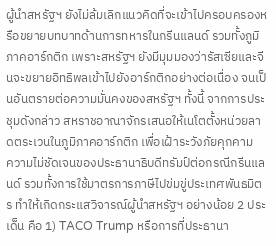ผู้นำสหรัฐฯ ยังไม่ล้มเลิกแนวคิดที่จะเข้าไปครอบครองหรือขยายบทบาทด้านการทหารในกรีนแลนด์ รวมทั้งภูมิภาคอาร์กติก เพราะสหรัฐฯ ยังมีมุมมองว่ารัสเซียและจีนจะขยายอิทธิพลเข้าไปยังอาร์กติกอย่างต่อเนื่อง จนเป็นอันตรายต่อความมั่นคงของสหรัฐฯ ทั้งนี้ จากการประชุมดังกล่าว สหราชอาณาจักรเสนอให้เนโตตั้งหน่วยลาดตระเวนในภูมิภาคอาร์กติก เพื่อเฝ้าระวังภัยคุกคาม
ความไม่ชัดเจนของประธานาธิบดีทรัมป์ต่อกรณีกรีนแลนด์ รวมทั้งการใช้มาตรการภาษีไปข่มขู่ประเทศพันธมิตร ทำให้เกิดกระแสวิจารณ์ผู้นำสหรัฐฯ อย่างน้อย 2 ประเด็น คือ 1) TACO Trump หรือการที่ประธานา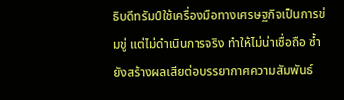ธิบดีทรัมป์ใช้เครื่องมือทางเศรษฐกิจเป็นการข่มขู่ แต่ไม่ดำเนินการจริง ทำให้ไม่น่าเชื่อถือ ซ้ำยังสร้างผลเสียต่อบรรยากาศความสัมพันธ์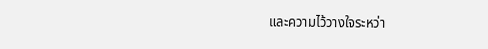และความไว้วางใจระหว่า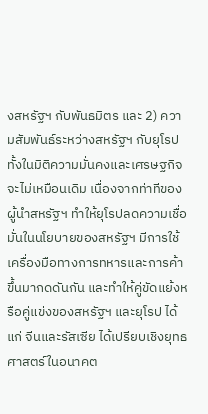งสหรัฐฯ กับพันธมิตร และ 2) ความสัมพันธ์ระหว่างสหรัฐฯ กับยุโรปทั้งในมิติความมั่นคงและเศรษฐกิจจะไม่เหมือนเดิม เนื่องจากท่าทีของผู้นำสหรัฐฯ ทำให้ยุโรปลดความเชื่อมั่นในนโยบายของสหรัฐฯ มีการใช้เครื่องมือทางการทหารและการค้าขึ้นมากดดันกัน และทำให้คู่ขัดแย้งหรือคู่แข่งของสหรัฐฯ และยุโรป ได้แก่ จีนและรัสเซีย ได้เปรียบเชิงยุทธศาสตร์ในอนาคต